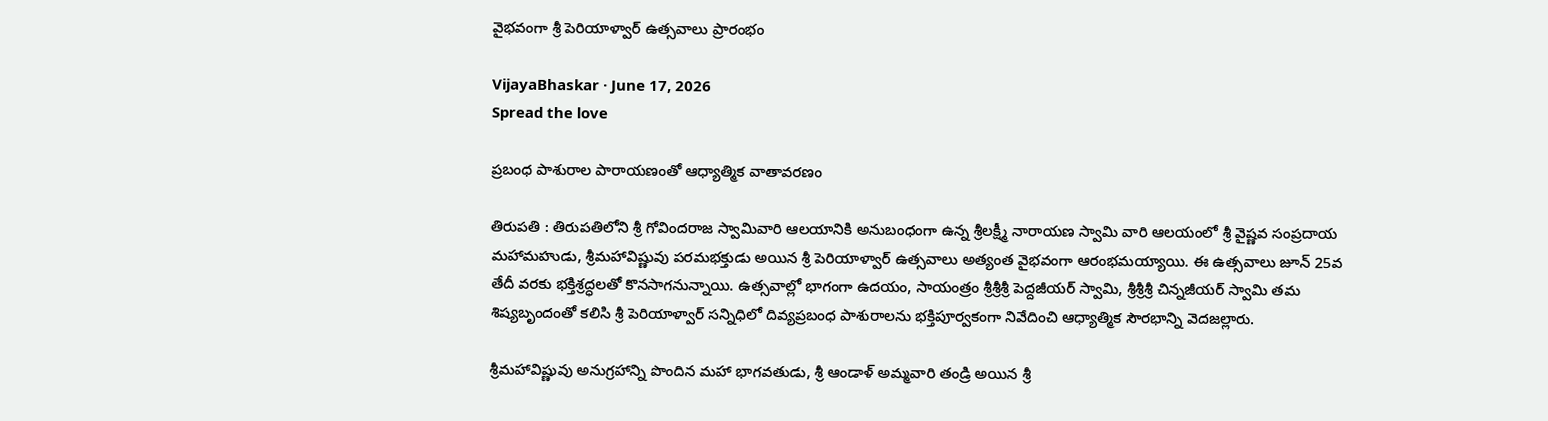వైభవంగా శ్రీ పెరియాళ్వార్ ఉత్సవాలు ప్రారంభం

VijayaBhaskar · June 17, 2026
Spread the love

ప్రబంధ పాశురాల పారాయణంతో ఆధ్యాత్మిక వాతావరణం

తిరుపతి : తిరుపతిలోని శ్రీ గోవిందరాజ స్వామివారి ఆలయానికి అనుబంధంగా ఉన్న శ్రీలక్ష్మీ నారాయణ స్వామి వారి ఆలయంలో శ్రీ వైష్ణవ సంప్రదాయ మహామహుడు, శ్రీమహావిష్ణువు పరమభక్తుడు అయిన శ్రీ పెరియాళ్వార్ ఉత్సవాలు అత్యంత వైభవంగా ఆరంభమయ్యాయి. ఈ ఉత్సవాలు జూన్ 25వ తేదీ వరకు భక్తిశ్రద్ధలతో కొనసాగనున్నాయి. ఉత్సవాల్లో భాగంగా ఉదయం, సాయంత్రం శ్రీశ్రీశ్రీ పెద్దజీయర్ స్వామి, శ్రీశ్రీశ్రీ చిన్నజీయర్ స్వామి తమ శిష్యబృందంతో కలిసి శ్రీ పెరియాళ్వార్ సన్నిధిలో దివ్యప్రబంధ పాశురాలను భక్తిపూర్వకంగా నివేదించి ఆధ్యాత్మిక సౌరభాన్ని వెదజల్లారు.

శ్రీమహావిష్ణువు అనుగ్రహాన్ని పొందిన మహా భాగవతుడు, శ్రీ ఆండాళ్ అమ్మవారి తండ్రి అయిన శ్రీ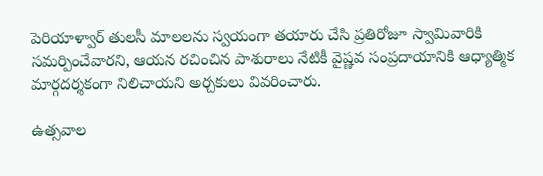పెరియాళ్వార్ తులసీ మాలలను స్వయంగా తయారు చేసి ప్రతిరోజూ స్వామివారికి సమర్పించేవారని, ఆయన రచించిన పాశురాలు నేటికీ వైష్ణవ సంప్రదాయానికి ఆధ్యాత్మిక మార్గదర్శకంగా నిలిచాయని అర్చకులు వివరించారు.

ఉత్సవాల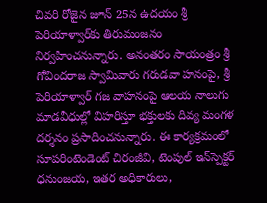చివరి రోజైన జూన్ 25న ఉదయం శ్రీ పెరియాళ్వార్‌కు తిరుమంజనం నిర్వహించనున్నారు. అనంతరం సాయంత్రం శ్రీ గోవిందరాజ స్వామివారు గరుడవా హనంపై, శ్రీ పెరియాళ్వార్ గజ వాహనంపై ఆలయ నాలుగు మాడవీధుల్లో విహరిస్తూ భక్తులకు దివ్య మంగళ దర్శనం ప్రసాదించనున్నారు. ఈ కార్యక్రమంలో సూపరింటెండెంట్ చిరంజీవి, టెంపుల్ ఇన్‌స్పెక్టర్ ధనుంజయ, ఇతర అధికారులు,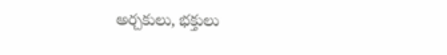అర్చకులు, భక్తులు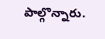పాల్గొన్నారు.